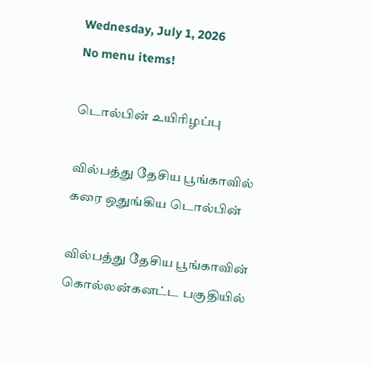Wednesday, July 1, 2026
No menu items!

டொல்பின் உயிரிழப்பு

வில்பத்து தேசிய பூங்காவில் கரை ஒதுங்கிய டொல்பின்

வில்பத்து தேசிய பூங்காவின் கொல்லன்கனட்ட பகுதியில்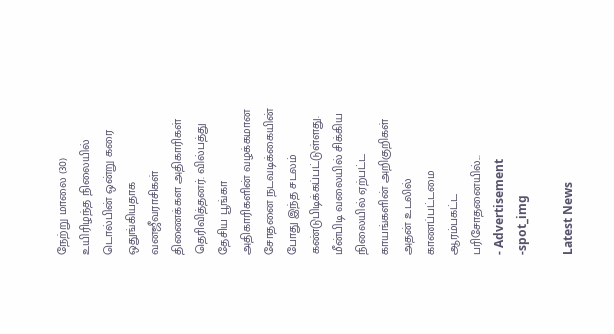நேற்று மாலை (30) உயிரிழந்த நிலையில் டொல்பின் ஒன்று கரை ஒதுங்கியதாக வனஜீவராசிகள் திணைக்கள அதிகாரிகள் தெரிவித்தனர். வில்பத்து தேசிய பூங்கா அதிகாரிகளின் வழக்கமான சோதனை நடவடிக்கையின் போது இந்த சடலம் கண்டுபிடிக்கப்பட்டுள்ளது. மீன்பிடி வலையில் சிக்கிய நிலையில் ஏற்பட்ட காயங்களின் அறிகுறிகள் அதன் உடலில் காணப்பட்டமை ஆரம்பகட்ட பரிசோதனையில்...
- Advertisement -spot_img

Latest News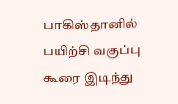பாகிஸ்தானில் பயிற்சி வகுப்பு கூரை இடிந்து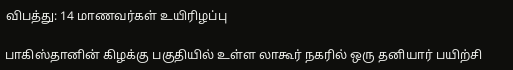விபத்து: 14 மாணவர்கள் உயிரிழப்பு

பாகிஸ்தானின் கிழக்கு பகுதியில் உள்ள லாகூர் நகரில் ஒரு தனியார் பயிற்சி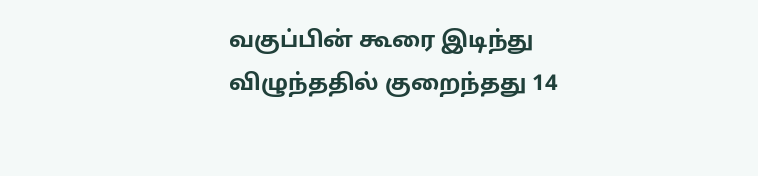வகுப்பின் கூரை இடிந்து விழுந்ததில் குறைந்தது 14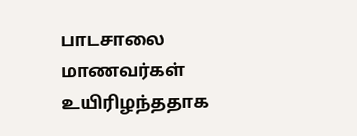பாடசாலை மாணவர்கள் உயிரிழந்ததாக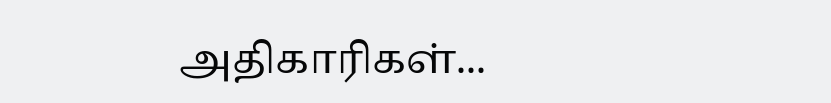அதிகாரிகள்...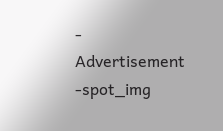- Advertisement -spot_img